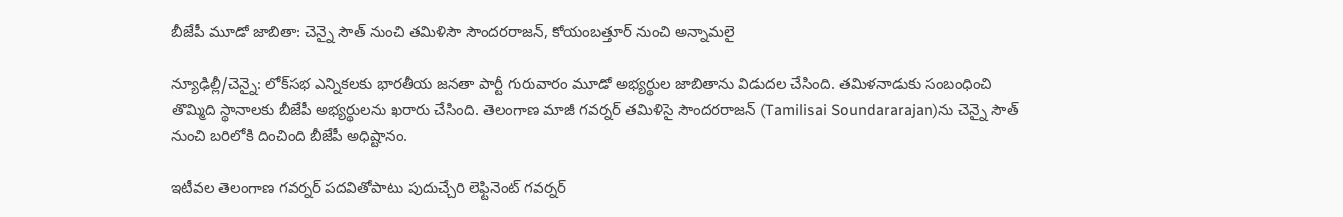బీజేపీ మూడో జాబితా: చెన్నై సౌత్ నుంచి తమిళిసౌ సౌందరరాజన్, కోయంబత్తూర్ నుంచి అన్నామలై

న్యూఢిల్లీ/చెన్నై: లోక్‌సభ ఎన్నికలకు భారతీయ జనతా పార్టీ గురువారం మూడో అభ్యర్థుల జాబితాను విడుదల చేసింది. తమిళనాడుకు సంబంధించి తొమ్మిది స్థానాలకు బీజేపీ అభ్యర్థులను ఖరారు చేసింది. తెలంగాణ మాజీ గవర్నర్ తమిళిసై సౌందరరాజన్ (Tamilisai Soundararajan)ను చెన్నై సౌత్ నుంచి బరిలోకి దించింది బీజేపీ అధిష్టానం.

ఇటీవల తెలంగాణ గవర్నర్ పదవితోపాటు పుదుచ్చేరి లెఫ్టినెంట్ గవర్నర్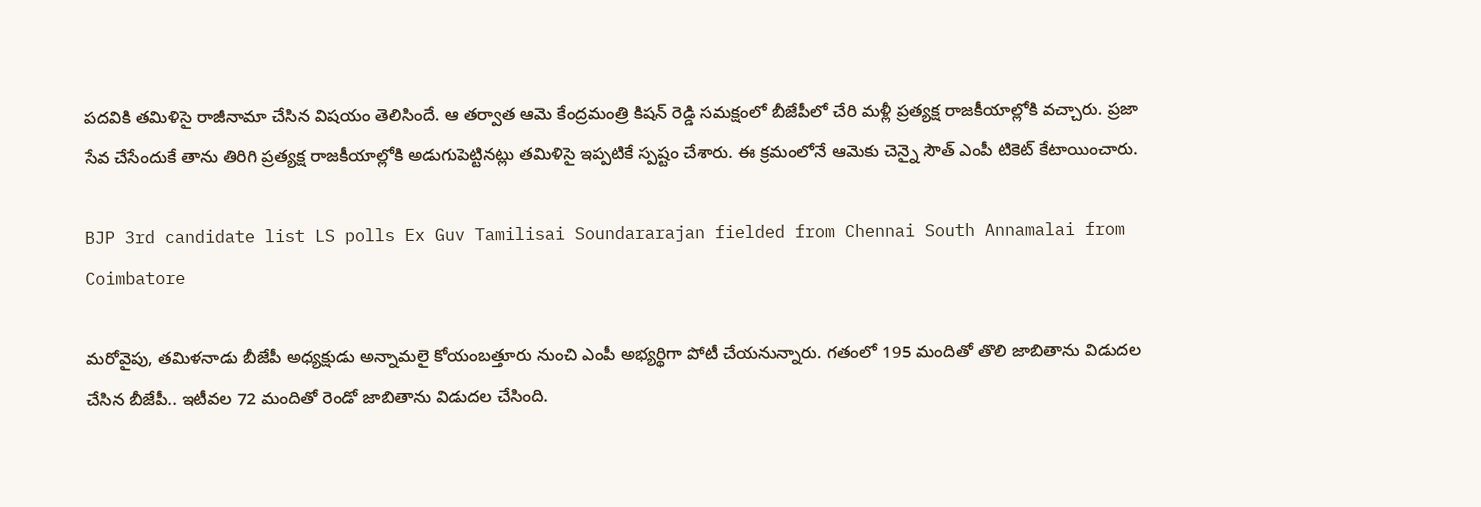పదవికి తమిళిసై రాజీనామా చేసిన విషయం తెలిసిందే. ఆ తర్వాత ఆమె కేంద్రమంత్రి కిషన్ రెడ్డి సమక్షంలో బీజేపీలో చేరి మళ్లీ ప్రత్యక్ష రాజకీయాల్లోకి వచ్చారు. ప్రజా సేవ చేసేందుకే తాను తిరిగి ప్రత్యక్ష రాజకీయాల్లోకి అడుగుపెట్టినట్లు తమిళిసై ఇప్పటికే స్పష్టం చేశారు. ఈ క్రమంలోనే ఆమెకు చెన్నై సౌత్ ఎంపీ టికెట్ కేటాయించారు.

BJP 3rd candidate list LS polls Ex Guv Tamilisai Soundararajan fielded from Chennai South Annamalai from Coimbatore

మరోవైపు, తమిళనాడు బీజేపీ అధ్యక్షుడు అన్నామలై కోయంబత్తూరు నుంచి ఎంపీ అభ్యర్థిగా పోటీ చేయనున్నారు. గతంలో 195 మందితో తొలి జాబితాను విడుదల చేసిన బీజేపీ.. ఇటీవల 72 మందితో రెండో జాబితాను విడుదల చేసింది.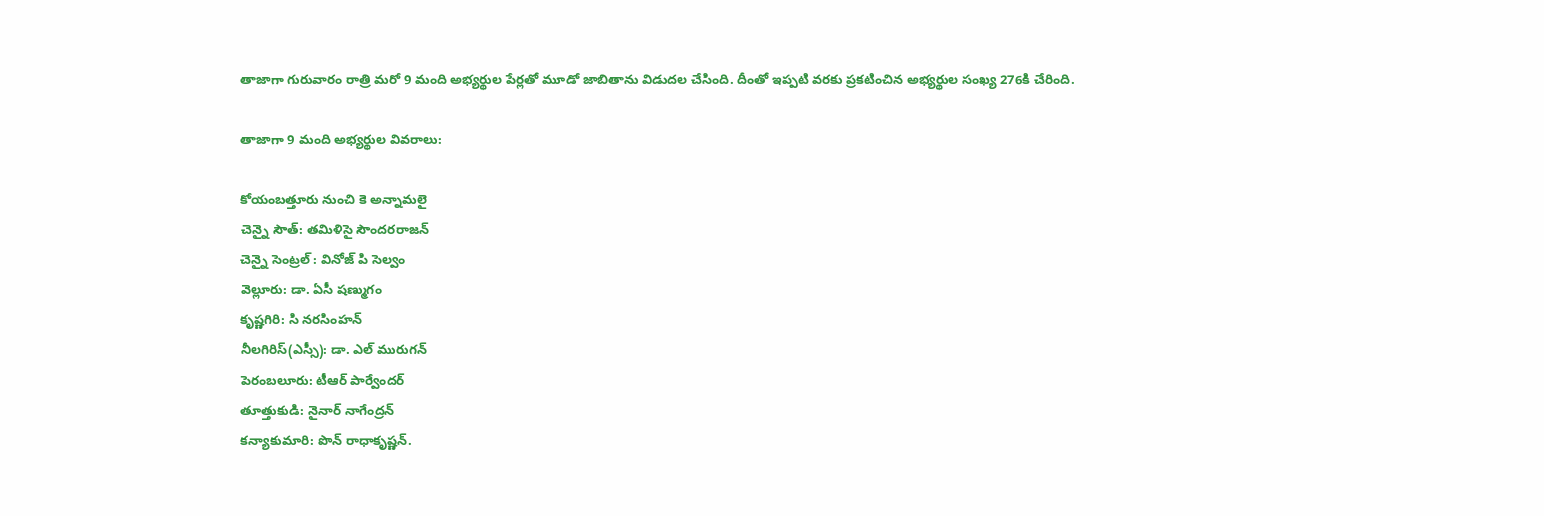తాజాగా గురువారం రాత్రి మరో 9 మంది అభ్యర్థుల పేర్లతో మూడో జాబితాను విడుదల చేసింది. దీంతో ఇప్పటి వరకు ప్రకటించిన అభ్యర్థుల సంఖ్య 276కి చేరింది.

తాజాగా 9 మంది అభ్యర్థుల వివరాలు:

కోయంబత్తూరు నుంచి కె అన్నామలై
చెన్నై సౌత్: తమిళిసై సౌందరరాజన్
చెన్నై సెంట్రల్ : వినోజ్ పి సెల్వం
వెల్లూరు: డా. ఏసీ షణ్ముగం
కృష్ణగిరి: సి నరసింహన్
నీలగిరిస్(ఎస్సీ): డా. ఎల్ మురుగన్
పెరంబలూరు: టీఆర్ పార్వేందర్
తూత్తుకుడి: నైనార్ నాగేంద్రన్
కన్యాకుమారి: పొన్ రాధాకృష్ణన్.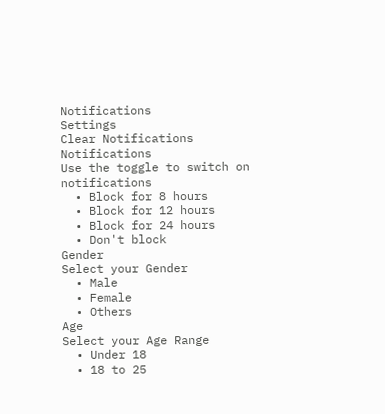Notifications
Settings
Clear Notifications
Notifications
Use the toggle to switch on notifications
  • Block for 8 hours
  • Block for 12 hours
  • Block for 24 hours
  • Don't block
Gender
Select your Gender
  • Male
  • Female
  • Others
Age
Select your Age Range
  • Under 18
  • 18 to 25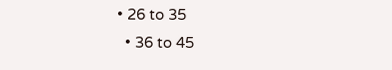• 26 to 35
  • 36 to 45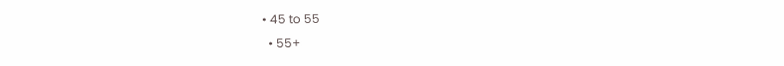• 45 to 55
  • 55+